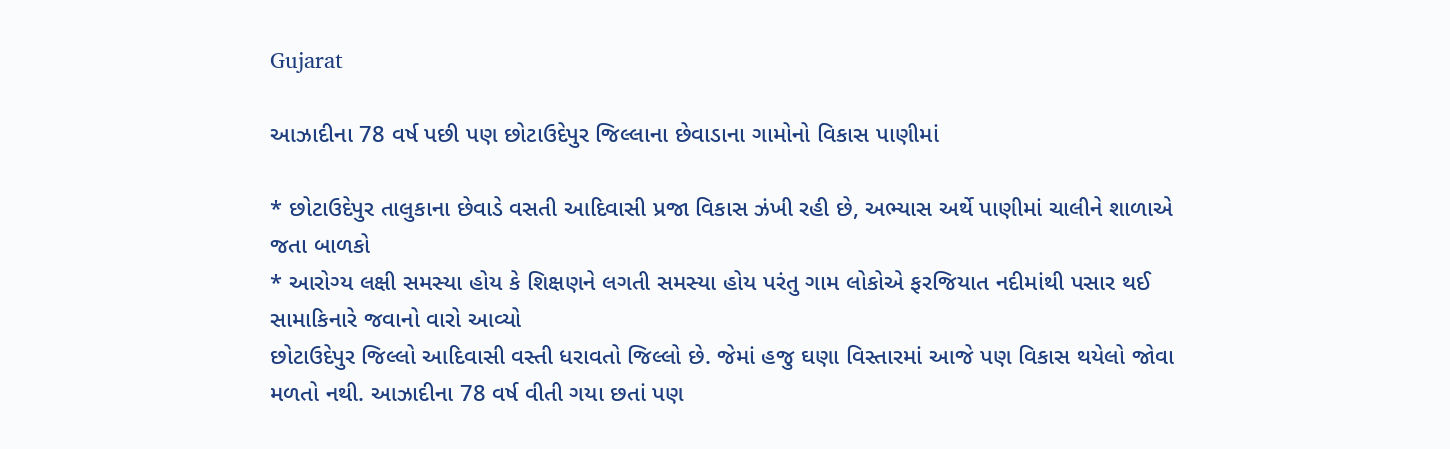Gujarat

આઝાદીના 78 વર્ષ પછી પણ છોટાઉદેપુર જિલ્લાના છેવાડાના ગામોનો વિકાસ પાણીમાં

* છોટાઉદેપુર તાલુકાના છેવાડે વસતી આદિવાસી પ્રજા વિકાસ ઝંખી રહી છે, અભ્યાસ અર્થે પાણીમાં ચાલીને શાળાએ જતા બાળકો
* આરોગ્ય લક્ષી સમસ્યા હોય કે શિક્ષણને લગતી સમસ્યા હોય પરંતુ ગામ લોકોએ ફરજિયાત નદીમાંથી પસાર થઈ સામાકિનારે જવાનો વારો આવ્યો
છોટાઉદેપુર જિલ્લો આદિવાસી વસ્તી ધરાવતો જિલ્લો છે. જેમાં હજુ ઘણા વિસ્તારમાં આજે પણ વિકાસ થયેલો જોવા મળતો નથી. આઝાદીના 78 વર્ષ વીતી ગયા છતાં પણ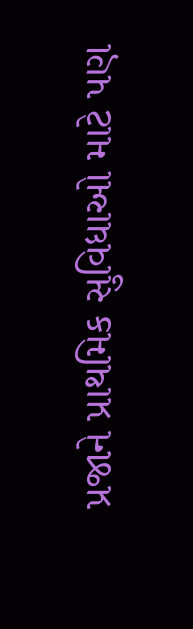પ્રજાને પ્રાથમિક સુવિધાઓ માટે પણ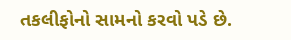તકલીફોનો સામનો કરવો પડે છે.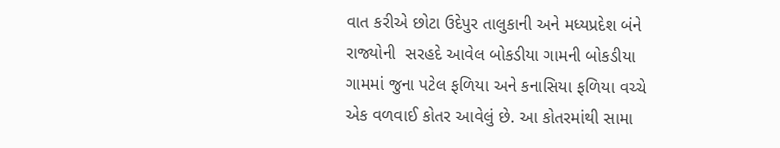વાત કરીએ છોટા ઉદેપુર તાલુકાની અને મધ્યપ્રદેશ બંને રાજ્યોની  સરહદે આવેલ બોકડીયા ગામની બોકડીયા ગામમાં જુના પટેલ ફળિયા અને કનાસિયા ફળિયા વચ્ચે એક વળવાઈ કોતર આવેલું છે. આ કોતરમાંથી સામા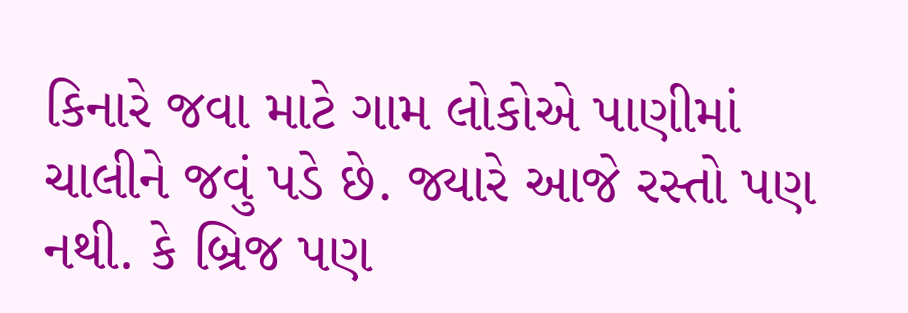કિનારે જવા માટે ગામ લોકોએ પાણીમાં ચાલીને જવું પડે છે. જ્યારે આજે રસ્તો પણ નથી. કે બ્રિજ પણ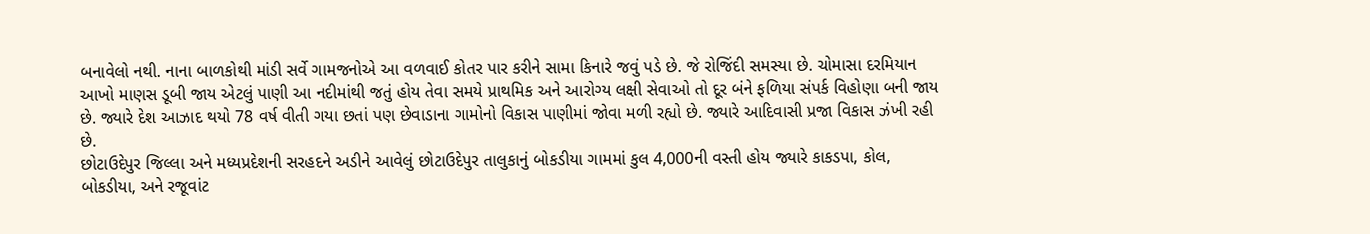બનાવેલો નથી. નાના બાળકોથી માંડી સર્વે ગામજનોએ આ વળવાઈ કોતર પાર કરીને સામા કિનારે જવું પડે છે. જે રોજિંદી સમસ્યા છે. ચોમાસા દરમિયાન આખો માણસ ડૂબી જાય એટલું પાણી આ નદીમાંથી જતું હોય તેવા સમયે પ્રાથમિક અને આરોગ્ય લક્ષી સેવાઓ તો દૂર બંને ફળિયા સંપર્ક વિહોણા બની જાય છે. જ્યારે દેશ આઝાદ થયો 78 વર્ષ વીતી ગયા છતાં પણ છેવાડાના ગામોનો વિકાસ પાણીમાં જોવા મળી રહ્યો છે. જ્યારે આદિવાસી પ્રજા વિકાસ ઝંખી રહી છે.
છોટાઉદેપુર જિલ્લા અને મધ્યપ્રદેશની સરહદને અડીને આવેલું છોટાઉદેપુર તાલુકાનું બોકડીયા ગામમાં કુલ 4,000ની વસ્તી હોય જ્યારે કાકડપા, કોલ, બોકડીયા, અને રજૂવાંટ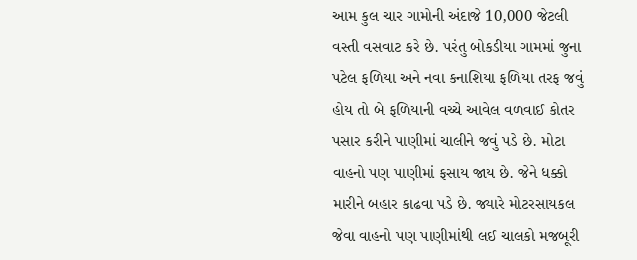આમ કુલ ચાર ગામોની અંદાજે 10,000 જેટલી વસ્તી વસવાટ કરે છે. પરંતુ બોકડીયા ગામમાં જુના પટેલ ફળિયા અને નવા કનાશિયા ફળિયા તરફ જવું હોય તો બે ફળિયાની વચ્ચે આવેલ વળવાઈ કોતર પસાર કરીને પાણીમાં ચાલીને જવું પડે છે. મોટા વાહનો પણ પાણીમાં ફસાય જાય છે. જેને ધક્કો મારીને બહાર કાઢવા પડે છે. જ્યારે મોટરસાયકલ જેવા વાહનો પણ પાણીમાંથી લઈ ચાલકો મજબૂરી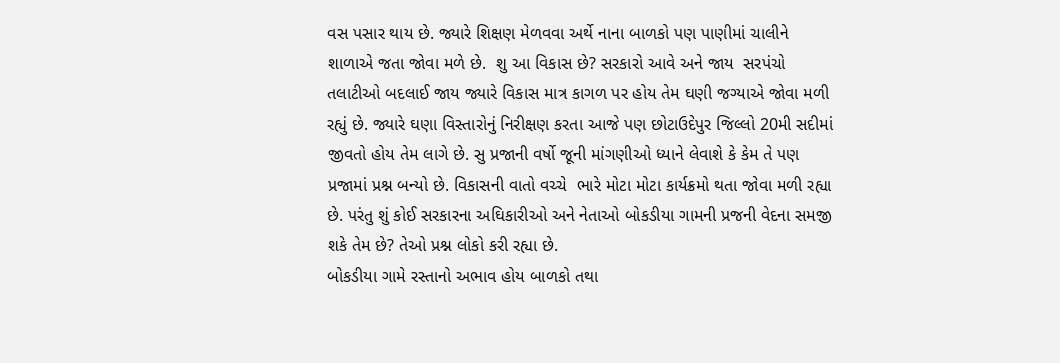વસ પસાર થાય છે. જ્યારે શિક્ષણ મેળવવા અર્થે નાના બાળકો પણ પાણીમાં ચાલીને શાળાએ જતા જોવા મળે છે.  શુ આ વિકાસ છે? સરકારો આવે અને જાય  સરપંચો તલાટીઓ બદલાઈ જાય જ્યારે વિકાસ માત્ર કાગળ પર હોય તેમ ઘણી જગ્યાએ જોવા મળી રહ્યું છે. જ્યારે ઘણા વિસ્તારોનું નિરીક્ષણ કરતા આજે પણ છોટાઉદેપુર જિલ્લો 20મી સદીમાં જીવતો હોય તેમ લાગે છે. સુ પ્રજાની વર્ષો જૂની માંગણીઓ ધ્યાને લેવાશે કે કેમ તે પણ પ્રજામાં પ્રશ્ન બન્યો છે. વિકાસની વાતો વચ્ચે  ભારે મોટા મોટા કાર્યક્રમો થતા જોવા મળી રહ્યા છે. પરંતુ શું કોઈ સરકારના અઘિકારીઓ અને નેતાઓ બોકડીયા ગામની પ્રજની વેદના સમજી શકે તેમ છે? તેઓ પ્રશ્ન લોકો કરી રહ્યા છે.
બોકડીયા ગામે રસ્તાનો અભાવ હોય બાળકો તથા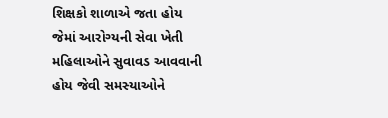શિક્ષકો શાળાએ જતા હોય જેમાં આરોગ્યની સેવા ખેતી મહિલાઓને સુવાવડ આવવાની હોય જેવી સમસ્યાઓને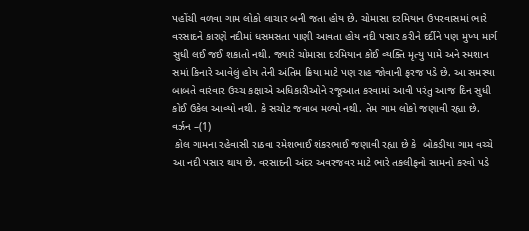પહોંચી વળવા ગામ લોકો લાચાર બની જતા હોય છે. ચોમાસા દરમિયાન ઉપરવાસમાં ભારે વરસાદને કારણે નદીમાં ધસમસતા પાણી આવતા હોય નદી પસાર કરીને દર્દીને પણ મુખ્ય માર્ગ સુધી લઈ જઈ શકાતો નથી. જ્યારે ચોમાસા દરમિયાન કોઈ વ્યક્તિ મૃત્યુ પામે અને સ્મશાન સમાં કિનારે આવેલું હોય તેની અંતિમ ક્રિયા માટે પણ રાહ જોવાની ફરજ પડે છે. આ સમસ્યા બાબતે વારંવાર ઉચ્ચ કક્ષાએ અધિકારીઓને રજૂઆત કરવામાં આવી પરંતુ આજ દિન સુધી કોઈ ઉકેલ આવ્યો નથી. કે સચોટ જવાબ મળ્યો નથી. તેમ ગામ લોકો જણાવી રહ્યા છે.
વર્ઝન –(1)
 કોલ ગામના રહેવાસી રાઠવા રમેશભાઈ શંકરભાઈ જણાવી રહ્યા છે કે  બોકડીયા ગામ વચ્ચે આ નદી પસાર થાય છે. વરસાદની અંદર અવરજવર માટે ભારે તકલીફનો સામનો કરવો પડે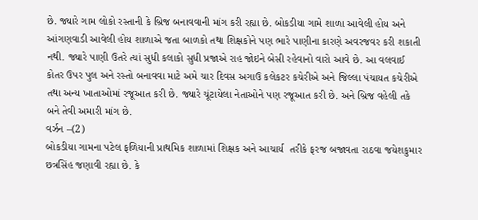છે. જ્યારે ગામ લોકો રસ્તાની કે બ્રિજ બનાવવાની માંગ કરી રહ્યા છે. બોકડીયા ગામે શાળા આવેલી હોય અને આંગણવાડી આવેલી હોય શાળાએ જતા બાળકો તથા શિક્ષકોને પણ ભારે પાણીના કારણે અવરજવર કરી શકાતી નથી. જ્યારે પાણી ઉતરે ત્યાં સુધી કલાકો સુધી પ્રજાએ રાહ જોઇને બેસી રહેવાનો વારો આવે છે. આ વલવાઈ કોતર ઉપર પુલ અને રસ્તો બનાવવા માટે અમે ચાર દિવસ અગાઉ કલેકટર કચેરીએ અને જિલ્લા પંચાયત કચેરીએ તથા અન્ય ખાતાઓમાં રજૂઆત કરી છે. જ્યારે ચૂંટાયેલા નેતાઓને પણ રજૂઆત કરી છે. અને બ્રિજ વહેલી તકે બને તેવી અમારી માંગ છે.
વર્ઝન –(2)
બોકડીયા ગામના પટેલ ફળિયાની પ્રાથમિક શાળામાં શિક્ષક અને આચાર્ય  તરીકે ફરજ બજાવતા રાઠવા જયેશકુમાર છત્રસિંહ જણાવી રહ્યા છે. કે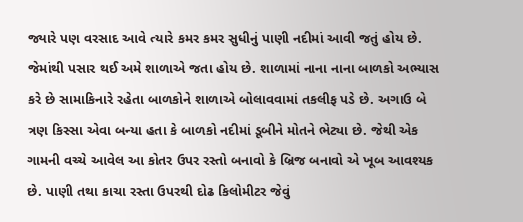જ્યારે પણ વરસાદ આવે ત્યારે કમર કમર સુધીનું પાણી નદીમાં આવી જતું હોય છે. જેમાંથી પસાર થઈ અમે શાળાએ જતા હોય છે. શાળામાં નાના નાના બાળકો અભ્યાસ કરે છે સામાકિનારે રહેતા બાળકોને શાળાએ બોલાવવામાં તકલીફ પડે છે. અગાઉ બે ત્રણ કિસ્સા એવા બન્યા હતા કે બાળકો નદીમાં ડૂબીને મોતને ભેટ્યા છે. જેથી એક ગામની વચ્ચે આવેલ આ કોતર ઉપર રસ્તો બનાવો કે બ્રિજ બનાવો એ ખૂબ આવશ્યક છે. પાણી તથા કાચા રસ્તા ઉપરથી દોઢ કિલોમીટર જેવું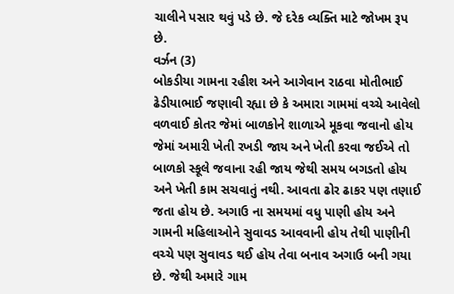ચાલીને પસાર થવું પડે છે. જે દરેક વ્યક્તિ માટે જોખમ રૂપ છે.
વર્ઝન (3)
બોકડીયા ગામના રહીશ અને આગેવાન રાઠવા મોતીભાઈ ઢેડીયાભાઈ જણાવી રહ્યા છે કે અમારા ગામમાં વચ્ચે આવેલો વળવાઈ કોતર જેમાં બાળકોને શાળાએ મૂકવા જવાનો હોય જેમાં અમારી ખેતી રખડી જાય અને ખેતી કરવા જઈએ તો બાળકો સ્કૂલે જવાના રહી જાય જેથી સમય બગડતો હોય અને ખેતી કામ સચવાતું નથી. આવતા ઢોર ઢાકર પણ તણાઈ જતા હોય છે. અગાઉ ના સમયમાં વધુ પાણી હોય અને ગામની મહિલાઓને સુવાવડ આવવાની હોય તેથી પાણીની વચ્ચે પણ સુવાવડ થઈ હોય તેવા બનાવ અગાઉ બની ગયા છે. જેથી અમારે ગામ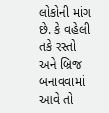લોકોની માંગ છે. કે વહેલી તકે રસ્તો અને બ્રિજ બનાવવામાં આવે તો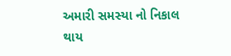અમારી સમસ્યા નો નિકાલ થાય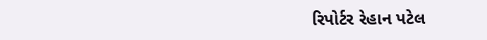રિપોર્ટર રેહાન પટેલ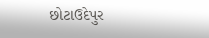છોટાઉદેપુર